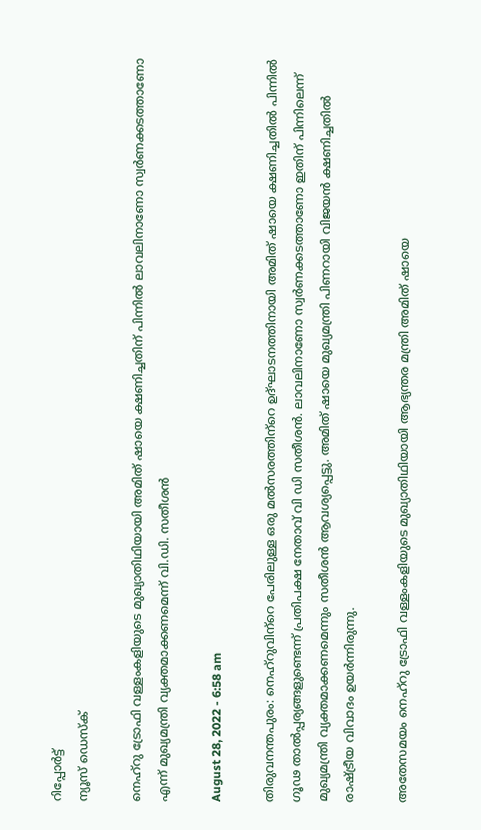റിപ്പോര്‍ട്ട്
ന്യൂസ് ഡെസ്ക്

നെഹ്റു ട്രോഫി വള്ളംകളിയുടെ മുഖ്യാതിഥിയായി അമിത് ഷായെ ക്ഷണിച്ചതിന് പിന്നിൽ ലാവലിനാണോ സ്വർണക്കടത്താണോ എന്ന് മുഖ്യമന്ത്രി വ്യക്തമാക്കണമെന്ന് വി.ഡി. സതീശൻ

August 28, 2022 - 6:58 am

തിരുവനന്തപുരം: നെഹ്റുവിന‍്റെ പേരിലുള്ള ഒരു മൽസരത്തിന‍്റെ ഉദ്ഘാടനത്തിനായി അമിത് ഷായെ ക്ഷണിച്ചതിൽ പിന്നിൽ ഗൂഢ താൽപ്പര്യങ്ങളുണ്ടെന്ന് പ്രതിപക്ഷ നേതാവ് വി ഡി സതീശൻ. ലാവലിനാണോ സ്വർണക്കടത്താണോ ഇതിന് പിന്നിലെന്ന് മുഖ്യമന്ത്രി വ്യക്തമാക്കണമെന്നും സതീശൻ ആവശ്യപ്പെട്ടു. അമിത് ഷായെ മുഖ്യമന്ത്രി പിണറായി വിജയൻ ക്ഷണിച്ചതിൽ രാഷ്ട്രീയ വിവാദം ഉയർന്നിരുന്നു.

അതേസമയം നെഹ്റു ട്രോഫി വള്ളംകളിയുടെ മുഖ്യാതിഥിയായി ആഭ്യന്തര മന്ത്രി അമിത് ഷായെ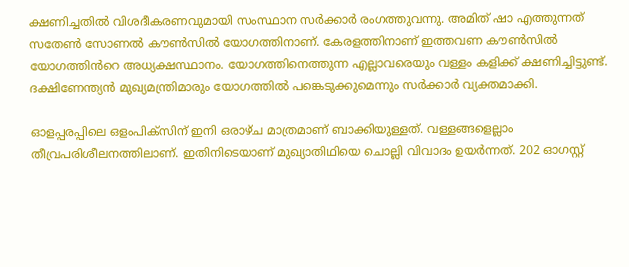ക്ഷണിച്ചതിൽ വിശദീകരണവുമായി സംസ്ഥാന സർക്കാർ രംഗത്തുവന്നു. അമിത് ഷാ എത്തുന്നത് സതേൺ സോണൽ കൗൺസിൽ യോഗത്തിനാണ്. കേരളത്തിനാണ് ഇത്തവണ കൗൺസിൽ യോഗത്തിൻറെ അധ്യക്ഷസ്ഥാനം. യോഗത്തിനെത്തുന്ന എല്ലാവരെയും വള്ളം കളിക്ക് ക്ഷണിച്ചിട്ടുണ്ട്. ദക്ഷിണേന്ത്യൻ മുഖ്യമന്ത്രിമാരും യോഗത്തിൽ പങ്കെടുക്കുമെന്നും സർക്കാർ വ്യക്തമാക്കി.

ഓളപ്പരപ്പിലെ ഒളംപിക്സിന് ഇനി ഒരാഴ്ച മാത്രമാണ് ബാക്കിയുള്ളത്. വള്ളങ്ങളെല്ലാം തീവ്രപരിശീലനത്തിലാണ്. ഇതിനിടെയാണ് മുഖ്യാതിഥിയെ ചൊല്ലി വിവാദം ഉയർന്നത്. 202 ഓഗസ്റ്റ്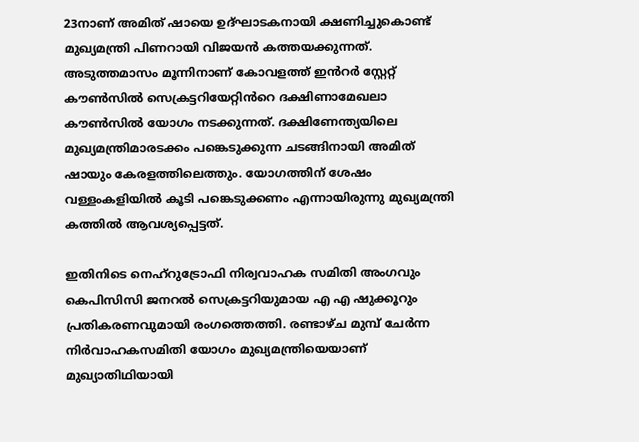23നാണ് അമിത് ഷായെ ഉദ്ഘാടകനായി ക്ഷണിച്ചുകൊണ്ട് മുഖ്യമന്ത്രി പിണറായി വിജയൻ കത്തയക്കുന്നത്. അടുത്തമാസം മൂന്നിനാണ് കോവളത്ത് ഇൻറർ സ്റ്റേറ്റ് കൗൺസിൽ സെക്രട്ടറിയേറ്റിൻറെ ദക്ഷിണാമേഖലാ കൗൺസിൽ യോഗം നടക്കുന്നത്. ദക്ഷിണേന്ത്യയിലെ മുഖ്യമന്ത്രിമാരടക്കം പങ്കെടുക്കുന്ന ചടങ്ങിനായി അമിത് ഷായും കേരളത്തിലെത്തും. യോഗത്തിന് ശേഷം വള്ളംകളിയിൽ കൂടി പങ്കെടുക്കണം എന്നായിരുന്നു മുഖ്യമന്ത്രി കത്തിൽ ആവശ്യപ്പെട്ടത്.

ഇതിനിടെ നെഹ്റുട്രോഫി നിര്വവാഹക സമിതി അംഗവും കെപിസിസി ജനറൽ സെക്രട്ടറിയുമായ എ എ ഷുക്കൂറും പ്രതികരണവുമായി രംഗത്തെത്തി. രണ്ടാഴ്ച മുമ്പ് ചേർന്ന നിർവാഹകസമിതി യോഗം മുഖ്യമന്ത്രിയെയാണ് മുഖ്യാതിഥിയായി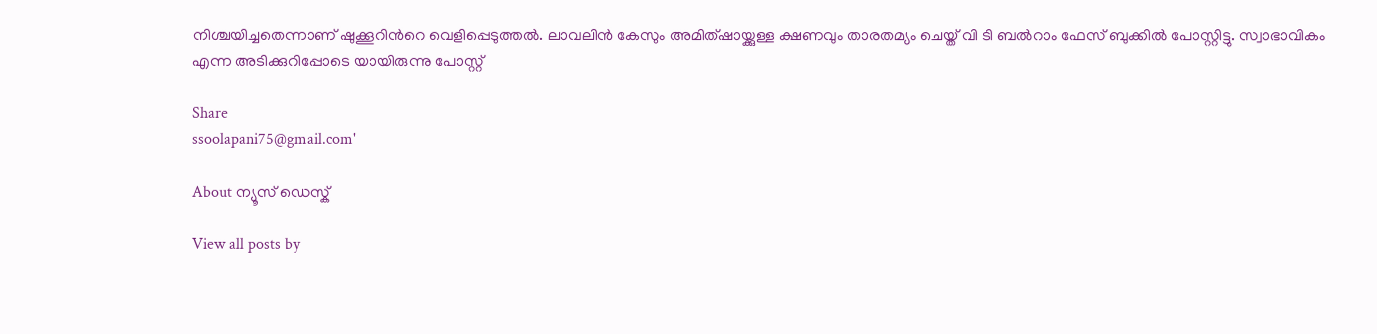നിശ്ചയിച്ചതെന്നാണ് ഷുക്കൂറിൻറെ വെളിപ്പെടുത്തൽ. ലാവലിൻ കേസും അമിത്ഷായ്ക്കുള്ള ക്ഷണവും താരതമ്യം ചെയ്ത് വി ടി ബൽറാം ഫേസ് ബുക്കിൽ പോസ്റ്റിട്ടു. സ്വാഭാവികം എന്ന അടിക്കുറിപ്പോടെ യായിരുന്നു പോസ്റ്റ്

Share
ssoolapani75@gmail.com'

About ന്യൂസ് ഡെസ്ക്

View all posts by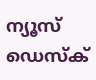ന്യൂസ് ഡെസ്ക്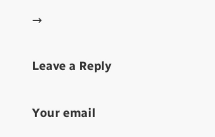→

Leave a Reply

Your email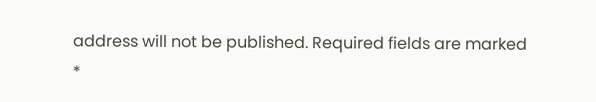address will not be published. Required fields are marked *